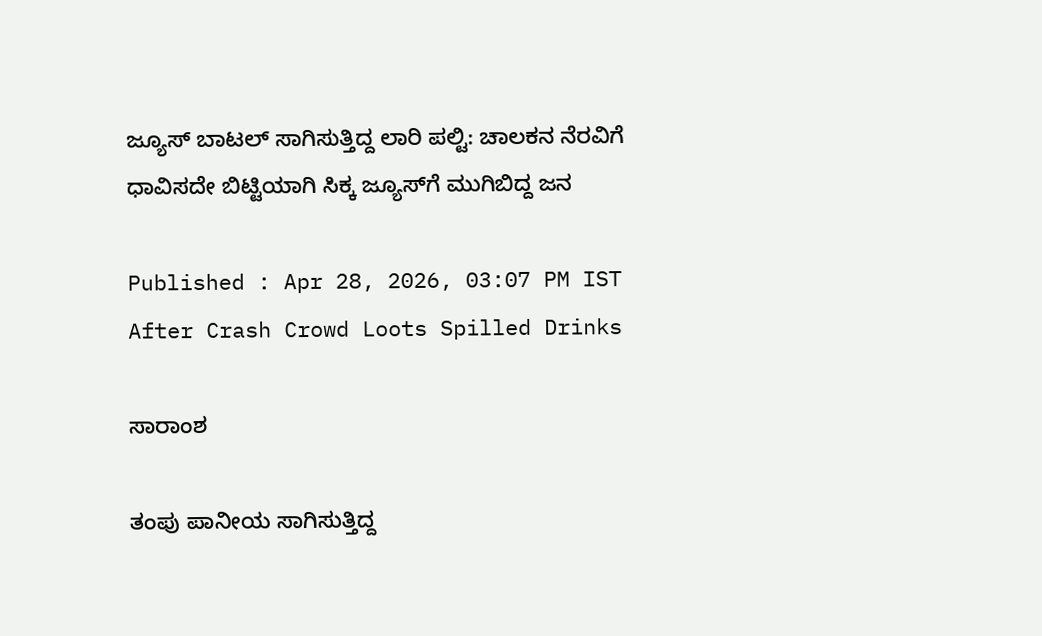ಜ್ಯೂಸ್ ಬಾಟಲ್ ಸಾಗಿಸುತ್ತಿದ್ದ ಲಾರಿ ಪಲ್ಟಿ: ಚಾಲಕನ ನೆರವಿಗೆ ಧಾವಿಸದೇ ಬಿಟ್ಟಿಯಾಗಿ ಸಿಕ್ಕ ಜ್ಯೂಸ್‌ಗೆ ಮುಗಿಬಿದ್ದ ಜನ

Published : Apr 28, 2026, 03:07 PM IST
After Crash Crowd Loots Spilled Drinks

ಸಾರಾಂಶ

ತಂಪು ಪಾನೀಯ ಸಾಗಿಸುತ್ತಿದ್ದ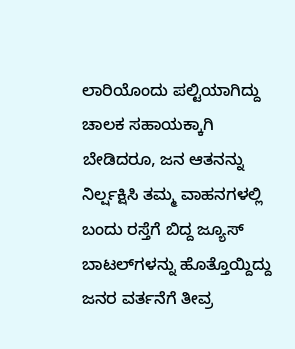ಲಾರಿಯೊಂದು ಪಲ್ಟಿಯಾಗಿದ್ದು ಚಾಲಕ ಸಹಾಯಕ್ಕಾಗಿ ಬೇಡಿದರೂ, ಜನ ಆತನನ್ನು ನಿರ್ಲ್ಷಕ್ಷಿಸಿ ತಮ್ಮ ವಾಹನಗಳಲ್ಲಿ ಬಂದು ರಸ್ತೆಗೆ ಬಿದ್ದ ಜ್ಯೂಸ್ ಬಾಟಲ್‌ಗಳನ್ನು ಹೊತ್ತೊಯ್ದಿದ್ದು ಜನರ ವರ್ತನೆಗೆ ತೀವ್ರ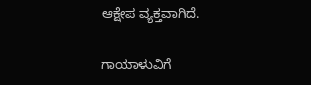ಆಕ್ಷೇಪ ವ್ಯಕ್ತವಾಗಿದೆ.

ಗಾಯಾಳುವಿಗೆ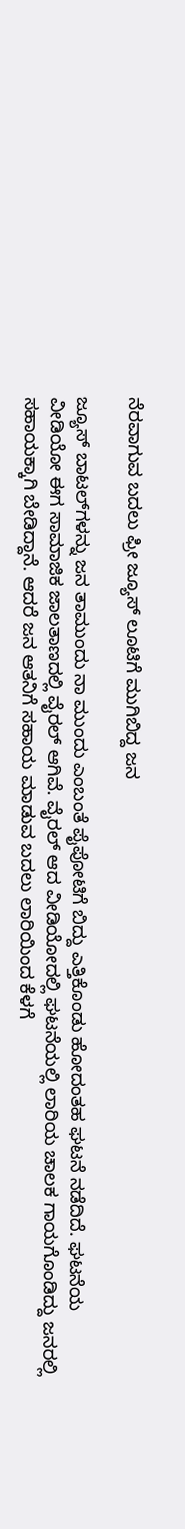ನೆರವಾಗುವ ಬದಲು ಫ್ರೀ ಜ್ಯೂಸ್ ಲೂಟಿಗೆ ಮುಗಿಬಿದ್ದ ಜನ

ಜ್ಯೂಸ್ ಬಾಟಲ್‌ಗಳನ್ನು ಜನ ತಾಮುಂದು ನಾ ಮುಂದು ಎಂಬಂತೆ ಪೈಪೋಟಿಗೆ ಬಿದ್ದು ಎತ್ತಿಕೊಂಡು ಹೋದಂತಹ ಘಟನೆ ನಡೆದಿದೆ. ಘಟನೆಯ ವೀಡಿಯೋ ಈಗ ಸಾಮಾಜಿಕ ಜಾಲತಾಣದಲ್ಲಿ ವೈರಲ್ ಆಗಿವೆ. ವೈರಲ್ ಆದ ವೀಡಿಯೋದಲ್ಲಿ ಘಟನೆಯಲ್ಲಿ ಲಾರಿಯ ಚಾಲಕ ಗಾಯಗೊಂಡಿದ್ದು ಜನರಲ್ಲಿ ಸಹಾಯಕ್ಕಾಗಿ ಬೇಡಿದ್ದಾನೆ. ಆದರೆ ಜನ ಆತನಿಗೆ ಸಹಾಯ ಮಾಡುವ ಬದಲು ಲಾರಿಯಿಂದ ಕೆಳಗೆ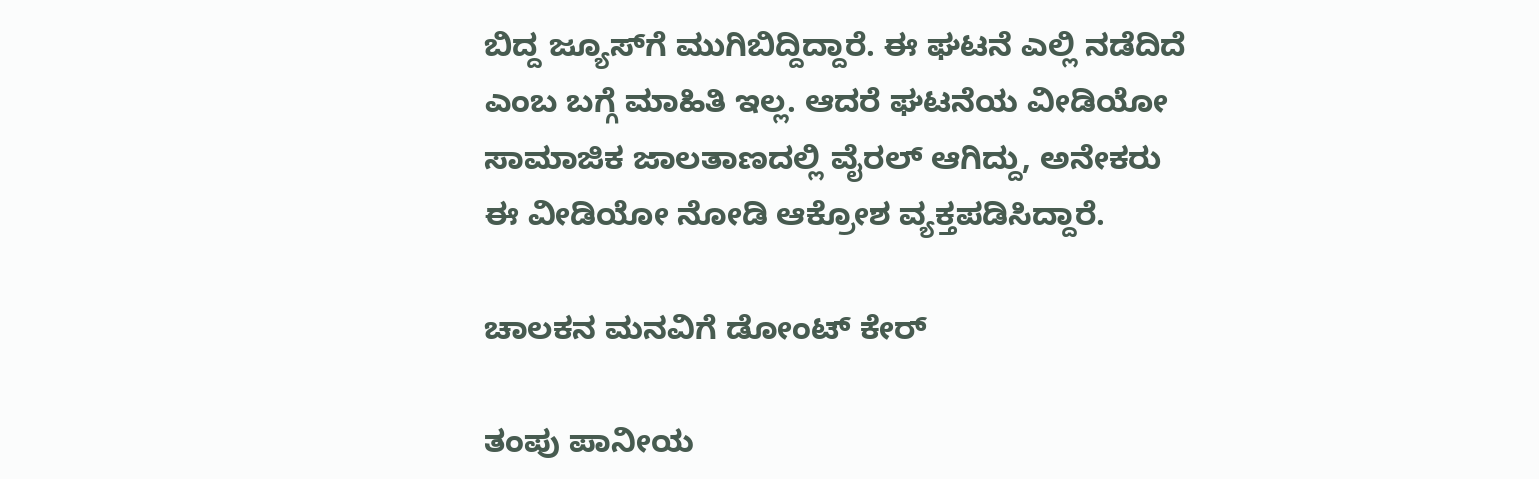ಬಿದ್ದ ಜ್ಯೂಸ್‌ಗೆ ಮುಗಿಬಿದ್ದಿದ್ದಾರೆ. ಈ ಘಟನೆ ಎಲ್ಲಿ ನಡೆದಿದೆ ಎಂಬ ಬಗ್ಗೆ ಮಾಹಿತಿ ಇಲ್ಲ. ಆದರೆ ಘಟನೆಯ ವೀಡಿಯೋ ಸಾಮಾಜಿಕ ಜಾಲತಾಣದಲ್ಲಿ ವೈರಲ್ ಆಗಿದ್ದು, ಅನೇಕರು ಈ ವೀಡಿಯೋ ನೋಡಿ ಆಕ್ರೋಶ ವ್ಯಕ್ತಪಡಿಸಿದ್ದಾರೆ.

ಚಾಲಕನ ಮನವಿಗೆ ಡೋಂಟ್ ಕೇರ್

ತಂಪು ಪಾನೀಯ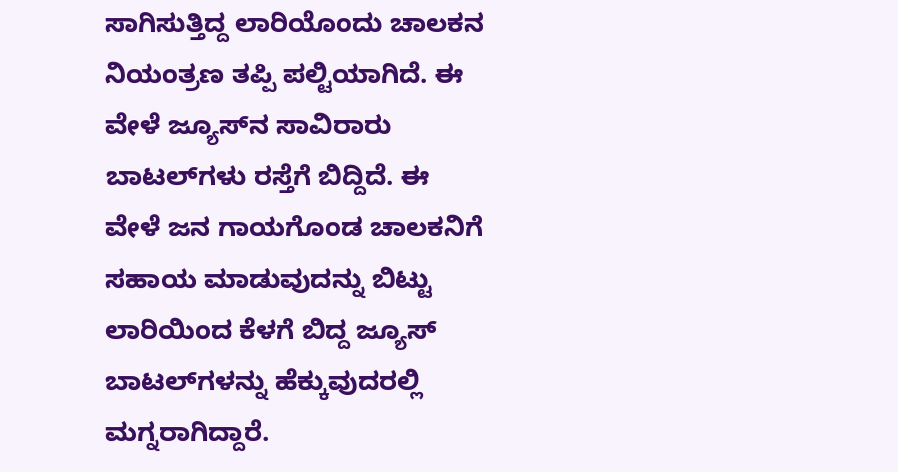ಸಾಗಿಸುತ್ತಿದ್ದ ಲಾರಿಯೊಂದು ಚಾಲಕನ ನಿಯಂತ್ರಣ ತಪ್ಪಿ ಪಲ್ಟಿಯಾಗಿದೆ. ಈ ವೇಳೆ ಜ್ಯೂಸ್‌ನ ಸಾವಿರಾರು ಬಾಟಲ್‌ಗಳು ರಸ್ತೆಗೆ ಬಿದ್ದಿದೆ. ಈ ವೇಳೆ ಜನ ಗಾಯಗೊಂಡ ಚಾಲಕನಿಗೆ ಸಹಾಯ ಮಾಡುವುದನ್ನು ಬಿಟ್ಟು ಲಾರಿಯಿಂದ ಕೆಳಗೆ ಬಿದ್ದ ಜ್ಯೂಸ್‌ ಬಾಟಲ್‌ಗಳನ್ನು ಹೆಕ್ಕುವುದರಲ್ಲಿ ಮಗ್ನರಾಗಿದ್ದಾರೆ.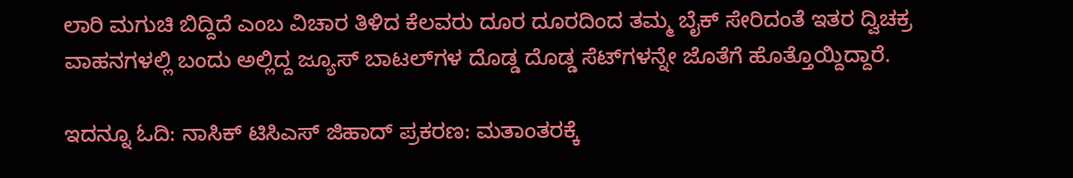ಲಾರಿ ಮಗುಚಿ ಬಿದ್ದಿದೆ ಎಂಬ ವಿಚಾರ ತಿಳಿದ ಕೆಲವರು ದೂರ ದೂರದಿಂದ ತಮ್ಮ ಬೈಕ್ ಸೇರಿದಂತೆ ಇತರ ದ್ವಿಚಕ್ರ ವಾಹನಗಳಲ್ಲಿ ಬಂದು ಅಲ್ಲಿದ್ದ ಜ್ಯೂಸ್ ಬಾಟಲ್‌ಗಳ ದೊಡ್ಡ ದೊಡ್ಡ ಸೆಟ್‌ಗಳನ್ನೇ ಜೊತೆಗೆ ಹೊತ್ತೊಯ್ದಿದ್ದಾರೆ.

ಇದನ್ನೂ ಓದಿ: ನಾಸಿಕ್ ಟಿಸಿಎಸ್ ಜಿಹಾದ್ ಪ್ರಕರಣ: ಮತಾಂತರಕ್ಕೆ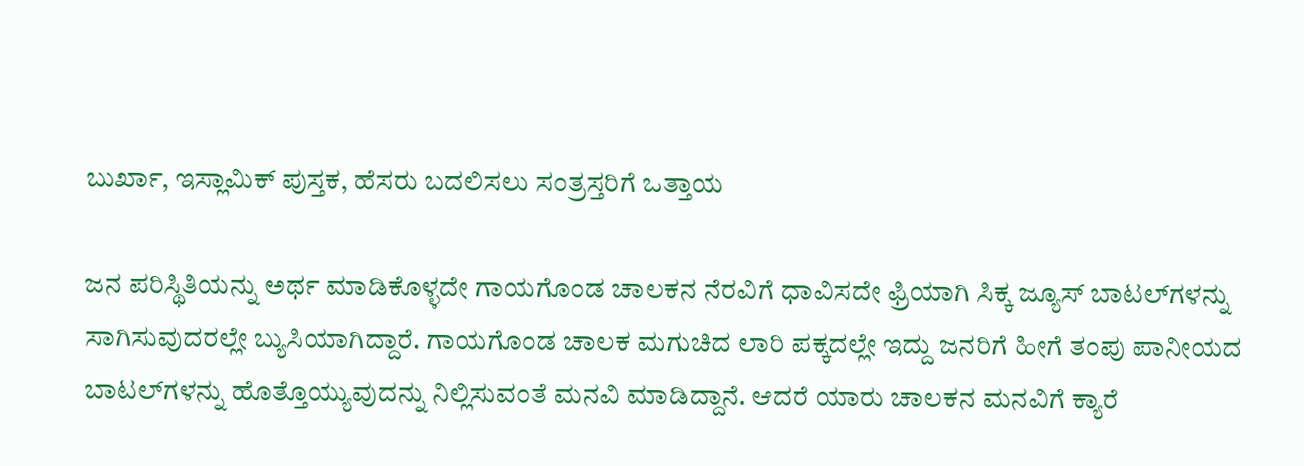ಬುರ್ಖಾ, ಇಸ್ಲಾಮಿಕ್ ಪುಸ್ತಕ, ಹೆಸರು ಬದಲಿಸಲು ಸಂತ್ರಸ್ತರಿಗೆ ಒತ್ತಾಯ

ಜನ ಪರಿಸ್ಥಿತಿಯನ್ನು ಅರ್ಥ ಮಾಡಿಕೊಳ್ಳದೇ ಗಾಯಗೊಂಡ ಚಾಲಕನ ನೆರವಿಗೆ ಧಾವಿಸದೇ ಫ್ರಿಯಾಗಿ ಸಿಕ್ಕ ಜ್ಯೂಸ್ ಬಾಟಲ್‌ಗಳನ್ನು ಸಾಗಿಸುವುದರಲ್ಲೇ ಬ್ಯುಸಿಯಾಗಿದ್ದಾರೆ. ಗಾಯಗೊಂಡ ಚಾಲಕ ಮಗುಚಿದ ಲಾರಿ ಪಕ್ಕದಲ್ಲೇ ಇದ್ದು ಜನರಿಗೆ ಹೀಗೆ ತಂಪು ಪಾನೀಯದ ಬಾಟಲ್‌ಗಳನ್ನು ಹೊತ್ತೊಯ್ಯುವುದನ್ನು ನಿಲ್ಲಿಸುವಂತೆ ಮನವಿ ಮಾಡಿದ್ದಾನೆ. ಆದರೆ ಯಾರು ಚಾಲಕನ ಮನವಿಗೆ ಕ್ಯಾರೆ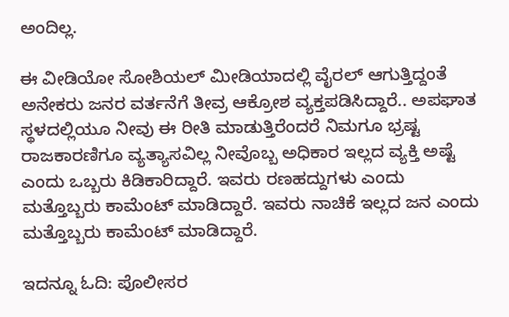ಅಂದಿಲ್ಲ.

ಈ ವೀಡಿಯೋ ಸೋಶಿಯಲ್ ಮೀಡಿಯಾದಲ್ಲಿ ವೈರಲ್ ಆಗುತ್ತಿದ್ದಂತೆ ಅನೇಕರು ಜನರ ವರ್ತನೆಗೆ ತೀವ್ರ ಆಕ್ರೋಶ ವ್ಯಕ್ತಪಡಿಸಿದ್ದಾರೆ.. ಅಪಘಾತ ಸ್ಥಳದಲ್ಲಿಯೂ ನೀವು ಈ ರೀತಿ ಮಾಡುತ್ತಿರೆಂದರೆ ನಿಮಗೂ ಭ್ರಷ್ಟ ರಾಜಕಾರಣಿಗೂ ವ್ಯತ್ಯಾಸವಿಲ್ಲ ನೀವೊಬ್ಬ ಅಧಿಕಾರ ಇಲ್ಲದ ವ್ಯಕ್ತಿ ಅಷ್ಟೆ ಎಂದು ಒಬ್ಬರು ಕಿಡಿಕಾರಿದ್ದಾರೆ. ಇವರು ರಣಹದ್ದುಗಳು ಎಂದು ಮತ್ತೊಬ್ಬರು ಕಾಮೆಂಟ್ ಮಾಡಿದ್ದಾರೆ. ಇವರು ನಾಚಿಕೆ ಇಲ್ಲದ ಜನ ಎಂದು ಮತ್ತೊಬ್ಬರು ಕಾಮೆಂಟ್ ಮಾಡಿದ್ದಾರೆ.

ಇದನ್ನೂ ಓದಿ: ಪೊಲೀಸರ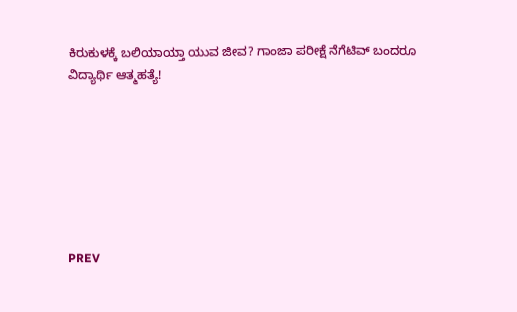ಕಿರುಕುಳಕ್ಕೆ ಬಲಿಯಾಯ್ತಾ ಯುವ ಜೀವ? ಗಾಂಜಾ ಪರೀಕ್ಷೆ ನೆಗೆಟಿವ್ ಬಂದರೂ ವಿದ್ಯಾರ್ಥಿ ಆತ್ಮಹತ್ಯೆ!







PREV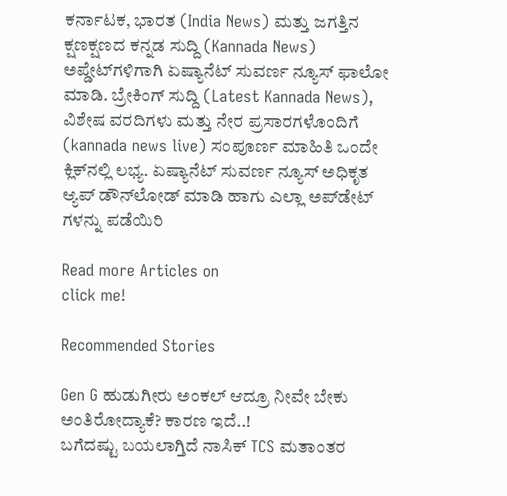ಕರ್ನಾಟಕ, ಭಾರತ (India News) ಮತ್ತು ಜಗತ್ತಿನ ಕ್ಷಣಕ್ಷಣದ ಕನ್ನಡ ಸುದ್ದಿ (Kannada News) ಅಪ್ಡೇಟ್‌ಗಳಿಗಾಗಿ ಏಷ್ಯಾನೆಟ್ ಸುವರ್ಣ ನ್ಯೂಸ್‌ ಫಾಲೋ ಮಾಡಿ. ಬ್ರೇಕಿಂಗ್ ಸುದ್ದಿ (Latest Kannada News), ವಿಶೇಷ ವರದಿಗಳು ಮತ್ತು ನೇರ ಪ್ರಸಾರಗಳೊಂದಿಗೆ (kannada news live) ಸಂಪೂರ್ಣ ಮಾಹಿತಿ ಒಂದೇ ಕ್ಲಿಕ್‌ನಲ್ಲಿ ಲಭ್ಯ. ಏಷ್ಯಾನೆಟ್ ಸುವರ್ಣ ನ್ಯೂಸ್ ಅಧಿಕೃತ ಆ್ಯಪ್ ಡೌನ್‌ಲೋಡ್ ಮಾಡಿ ಹಾಗು ಎಲ್ಲಾ ಅಪ್‌ಡೇಟ್ ಗಳನ್ನು ಪಡೆಯಿರಿ

Read more Articles on
click me!

Recommended Stories

Gen G ಹುಡುಗೀರು ಅಂಕಲ್ ಆದ್ರೂ ನೀವೇ ಬೇಕು ಅಂತಿರೋದ್ಯಾಕೆ? ಕಾರಣ ಇದೆ..!
ಬಗೆದಷ್ಟು ಬಯಲಾಗ್ತಿದೆ ನಾಸಿಕ್ TCS ಮತಾಂತರ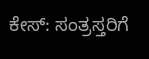ಕೇಸ್‌: ಸಂತ್ರಸ್ತರಿಗೆ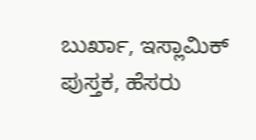ಬುರ್ಖಾ, ಇಸ್ಲಾಮಿಕ್ ಪುಸ್ತಕ, ಹೆಸರು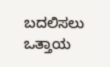ಬದಲಿಸಲು ಒತ್ತಾಯ